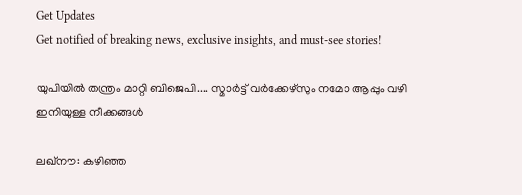Get Updates
Get notified of breaking news, exclusive insights, and must-see stories!

യുപിയില്‍ തന്ത്രം മാറ്റി ബിജെപി.... സ്മാര്‍ട്ട് വര്‍ക്കേഴ്‌സും നമോ ആപ്പും വഴി ഇനിയുള്ള നീക്കങ്ങള്‍

ലഖ്‌നൗ: കഴിഞ്ഞ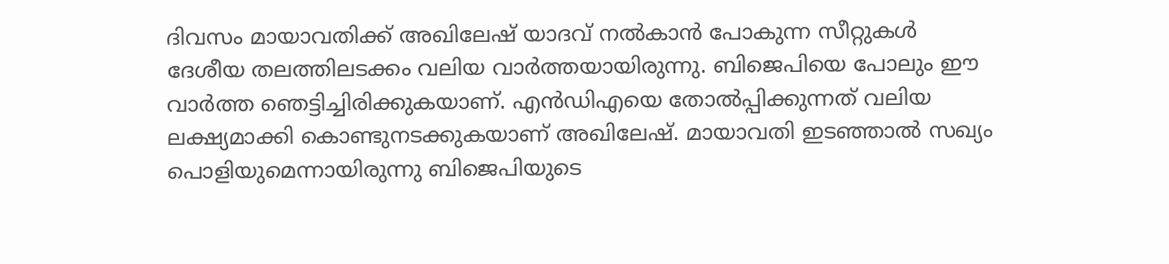ദിവസം മായാവതിക്ക് അഖിലേഷ് യാദവ് നല്‍കാന്‍ പോകുന്ന സീറ്റുകള്‍ ദേശീയ തലത്തിലടക്കം വലിയ വാര്‍ത്തയായിരുന്നു. ബിജെപിയെ പോലും ഈ വാര്‍ത്ത ഞെട്ടിച്ചിരിക്കുകയാണ്. എന്‍ഡിഎയെ തോല്‍പ്പിക്കുന്നത് വലിയ ലക്ഷ്യമാക്കി കൊണ്ടുനടക്കുകയാണ് അഖിലേഷ്. മായാവതി ഇടഞ്ഞാല്‍ സഖ്യം പൊളിയുമെന്നായിരുന്നു ബിജെപിയുടെ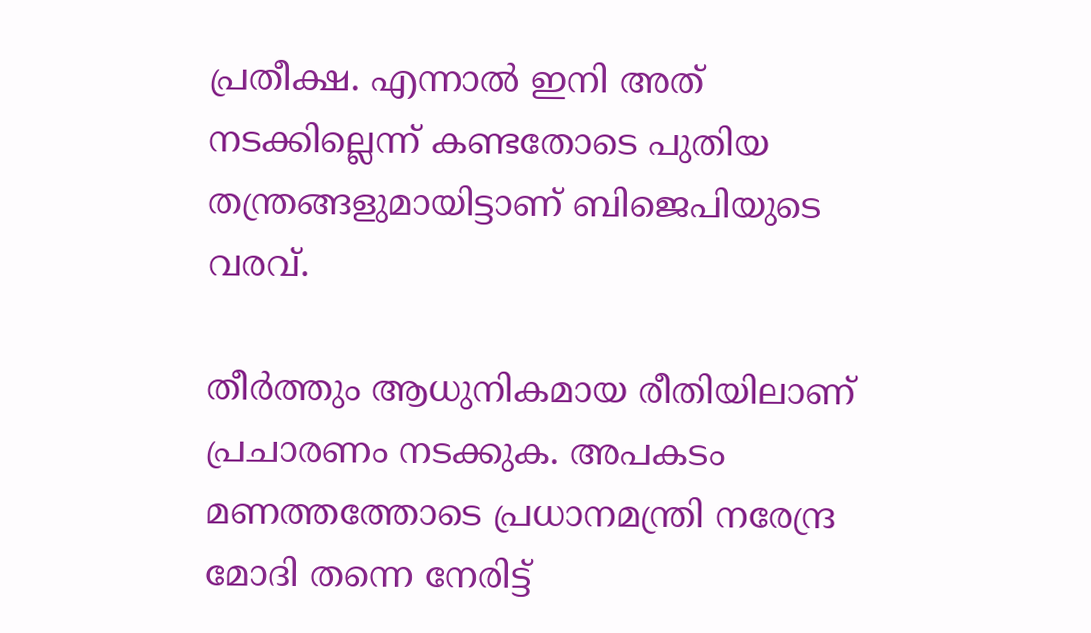പ്രതീക്ഷ. എന്നാല്‍ ഇനി അത് നടക്കില്ലെന്ന് കണ്ടതോടെ പുതിയ തന്ത്രങ്ങളുമായിട്ടാണ് ബിജെപിയുടെ വരവ്.

തീര്‍ത്തും ആധുനികമായ രീതിയിലാണ് പ്രചാരണം നടക്കുക. അപകടം മണത്തത്തോടെ പ്രധാനമന്ത്രി നരേന്ദ്ര മോദി തന്നെ നേരിട്ട്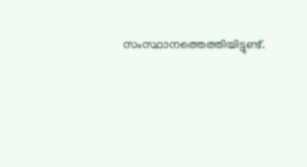സംസ്ഥാനത്തെത്തിയിട്ടുണ്ട്.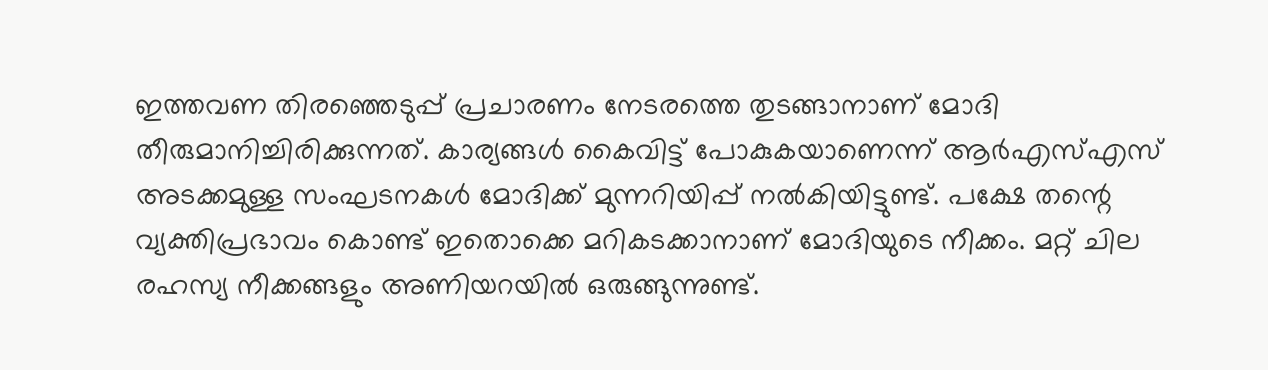ഇത്തവണ തിരഞ്ഞെടുപ്പ് പ്രചാരണം നേടരത്തെ തുടങ്ങാനാണ് മോദി തീരുമാനിച്ചിരിക്കുന്നത്. കാര്യങ്ങള്‍ കൈവിട്ട് പോകുകയാണെന്ന് ആര്‍എസ്എസ് അടക്കമുള്ള സംഘടനകള്‍ മോദിക്ക് മുന്നറിയിപ്പ് നല്‍കിയിട്ടുണ്ട്. പക്ഷേ തന്റെ വ്യക്തിപ്രഭാവം കൊണ്ട് ഇതൊക്കെ മറികടക്കാനാണ് മോദിയുടെ നീക്കം. മറ്റ് ചില രഹസ്യ നീക്കങ്ങളും അണിയറയില്‍ ഒരുങ്ങുന്നുണ്ട്.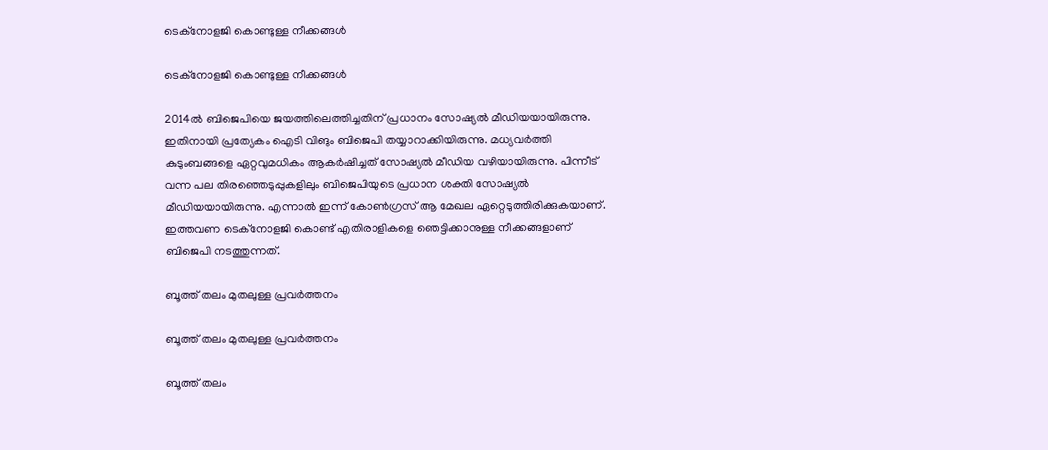ടെക്‌നോളജി കൊണ്ടുള്ള നീക്കങ്ങള്‍

ടെക്‌നോളജി കൊണ്ടുള്ള നീക്കങ്ങള്‍

2014ല്‍ ബിജെപിയെ ജയത്തിലെത്തിച്ചതിന് പ്രധാനം സോഷ്യല്‍ മീഡിയയായിരുന്നു. ഇതിനായി പ്രത്യേകം ഐടി വിങും ബിജെപി തയ്യാറാക്കിയിരുന്നു. മധ്യവര്‍ത്തി കുടുംബങ്ങളെ ഏറ്റവുമധികം ആകര്‍ഷിച്ചത് സോഷ്യല്‍ മീഡിയ വഴിയായിരുന്നു. പിന്നീട് വന്ന പല തിരഞ്ഞെടുപ്പുകളിലും ബിജെപിയുടെ പ്രധാന ശക്തി സോഷ്യല്‍ മീഡിയയായിരുന്നു. എന്നാല്‍ ഇന്ന് കോണ്‍ഗ്രസ് ആ മേഖല ഏറ്റെടുത്തിരിക്കുകയാണ്. ഇത്തവണ ടെക്‌നോളജി കൊണ്ട് എതിരാളികളെ ഞെട്ടിക്കാനുള്ള നീക്കങ്ങളാണ് ബിജെപി നടത്തുന്നത്.

ബൂത്ത് തലം മുതലുള്ള പ്രവര്‍ത്തനം

ബൂത്ത് തലം മുതലുള്ള പ്രവര്‍ത്തനം

ബൂത്ത് തലം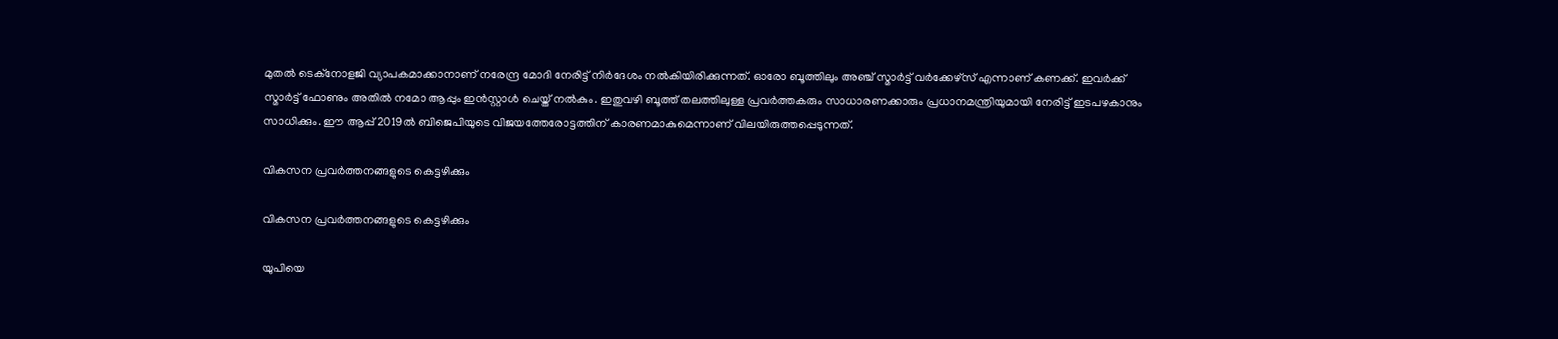മുതല്‍ ടെക്‌നോളജി വ്യാപകമാക്കാനാണ് നരേന്ദ്ര മോദി നേരിട്ട് നിര്‍ദേശം നല്‍കിയിരിക്കുന്നത്. ഓരോ ബൂത്തിലും അഞ്ച് സ്മാര്‍ട്ട് വര്‍ക്കേഴ്‌സ് എന്നാണ് കണക്ക്. ഇവര്‍ക്ക് സ്മാര്‍ട്ട് ഫോണും അതില്‍ നമോ ആപ്പും ഇന്‍സ്റ്റാള്‍ ചെയ്ത് നല്‍കും. ഇതുവഴി ബൂത്ത് തലത്തിലുള്ള പ്രവര്‍ത്തകരും സാധാരണക്കാരും പ്രധാനമന്ത്രിയുമായി നേരിട്ട് ഇടപഴകാനും സാധിക്കും. ഈ ആപ്പ് 2019ല്‍ ബിജെപിയുടെ വിജയത്തേരോട്ടത്തിന് കാരണമാകുമെന്നാണ് വിലയിരുത്തപ്പെടുന്നത്.

വികസന പ്രവര്‍ത്തനങ്ങളുടെ കെട്ടഴിക്കും

വികസന പ്രവര്‍ത്തനങ്ങളുടെ കെട്ടഴിക്കും

യുപിയെ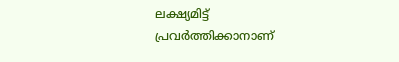ലക്ഷ്യമിട്ട് പ്രവര്‍ത്തിക്കാനാണ്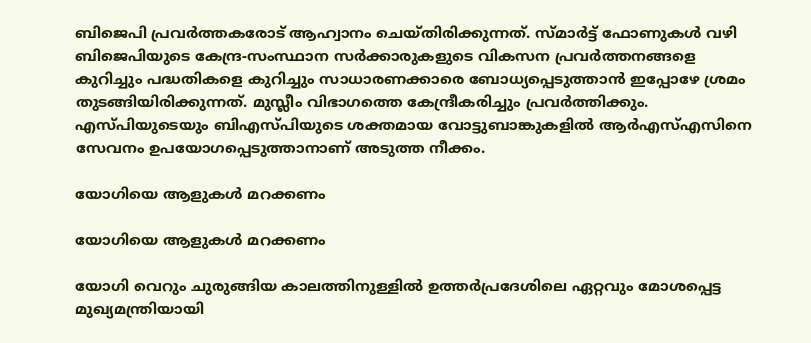ബിജെപി പ്രവര്‍ത്തകരോട് ആഹ്വാനം ചെയ്തിരിക്കുന്നത്. സ്മാര്‍ട്ട് ഫോണുകള്‍ വഴി ബിജെപിയുടെ കേന്ദ്ര-സംസ്ഥാന സര്‍ക്കാരുകളുടെ വികസന പ്രവര്‍ത്തനങ്ങളെ കുറിച്ചും പദ്ധതികളെ കുറിച്ചും സാധാരണക്കാരെ ബോധ്യപ്പെടുത്താന്‍ ഇപ്പോഴേ ശ്രമം തുടങ്ങിയിരിക്കുന്നത്. മുസ്ലീം വിഭാഗത്തെ കേന്ദ്രീകരിച്ചും പ്രവര്‍ത്തിക്കും. എസ്പിയുടെയും ബിഎസ്പിയുടെ ശക്തമായ വോട്ടുബാങ്കുകളില്‍ ആര്‍എസ്എസിനെ സേവനം ഉപയോഗപ്പെടുത്താനാണ് അടുത്ത നീക്കം.

യോഗിയെ ആളുകള്‍ മറക്കണം

യോഗിയെ ആളുകള്‍ മറക്കണം

യോഗി വെറും ചുരുങ്ങിയ കാലത്തിനുള്ളില്‍ ഉത്തര്‍പ്രദേശിലെ ഏറ്റവും മോശപ്പെട്ട മുഖ്യമന്ത്രിയായി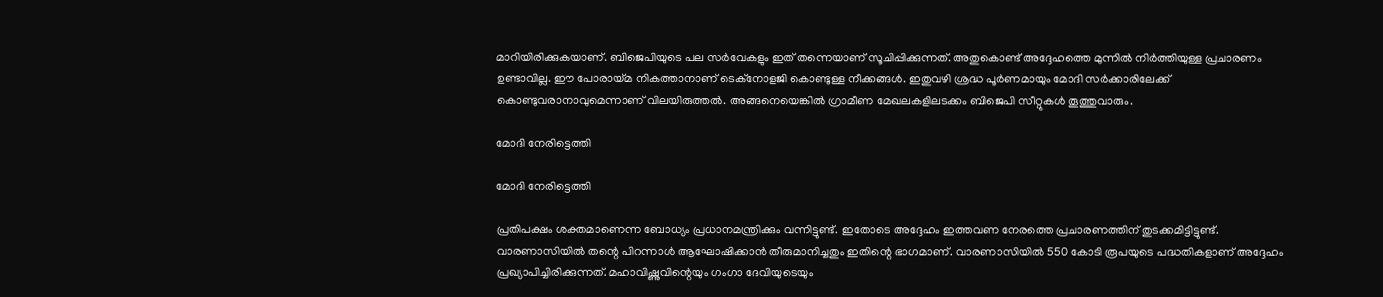മാറിയിരിക്കുകയാണ്. ബിജെപിയുടെ പല സര്‍വേകളും ഇത് തന്നെയാണ് സൂചിപ്പിക്കുന്നത്. അതുകൊണ്ട് അദ്ദേഹത്തെ മുന്നില്‍ നിര്‍ത്തിയുള്ള പ്രചാരണം ഉണ്ടാവില്ല. ഈ പോരായ്മ നികത്താനാണ് ടെക്‌നോളജി കൊണ്ടുള്ള നീക്കങ്ങള്‍. ഇതുവഴി ശ്രദ്ധ പൂര്‍ണമായും മോദി സര്‍ക്കാരിലേക്ക് കൊണ്ടുവരാനാവുമെന്നാണ് വിലയിരുത്തല്‍. അങ്ങനെയെങ്കില്‍ ഗ്രാമീണ മേഖലകളിലടക്കം ബിജെപി സീറ്റുകള്‍ തൂത്തുവാരും.

മോദി നേരിട്ടെത്തി

മോദി നേരിട്ടെത്തി

പ്രതിപക്ഷം ശക്തമാണെന്ന ബോധ്യം പ്രധാനമന്ത്രിക്കും വന്നിട്ടുണ്ട്. ഇതോടെ അദ്ദേഹം ഇത്തവണ നേരത്തെ പ്രചാരണത്തിന് തുടക്കമിട്ടിട്ടുണ്ട്. വാരണാസിയില്‍ തന്റെ പിറന്നാള്‍ ആഘോഷിക്കാന്‍ തീരുമാനിച്ചതും ഇതിന്റെ ഭാഗമാണ്. വാരണാസിയില്‍ 550 കോടി രൂപയുടെ പദ്ധതികളാണ് അദ്ദേഹം പ്രഖ്യാപിച്ചിരിക്കുന്നത്. മഹാവിഷ്ണുവിന്റെയും ഗംഗാ ദേവിയുടെയും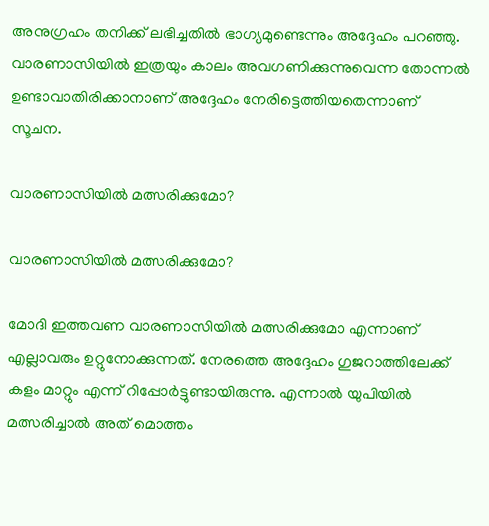അനുഗ്രഹം തനിക്ക് ലഭിച്ചതില്‍ ഭാഗ്യമുണ്ടെന്നും അദ്ദേഹം പറഞ്ഞു. വാരണാസിയില്‍ ഇത്രയും കാലം അവഗണിക്കുന്നുവെന്ന തോന്നല്‍ ഉണ്ടാവാതിരിക്കാനാണ് അദ്ദേഹം നേരിട്ടെത്തിയതെന്നാണ് സൂചന.

വാരണാസിയില്‍ മത്സരിക്കുമോ?

വാരണാസിയില്‍ മത്സരിക്കുമോ?

മോദി ഇത്തവണ വാരണാസിയില്‍ മത്സരിക്കുമോ എന്നാണ് എല്ലാവരും ഉറ്റുനോക്കുന്നത്. നേരത്തെ അദ്ദേഹം ഗുജറാത്തിലേക്ക് കളം മാറ്റും എന്ന് റിപ്പോര്‍ട്ടുണ്ടായിരുന്നു. എന്നാല്‍ യുപിയില്‍ മത്സരിച്ചാല്‍ അത് മൊത്തം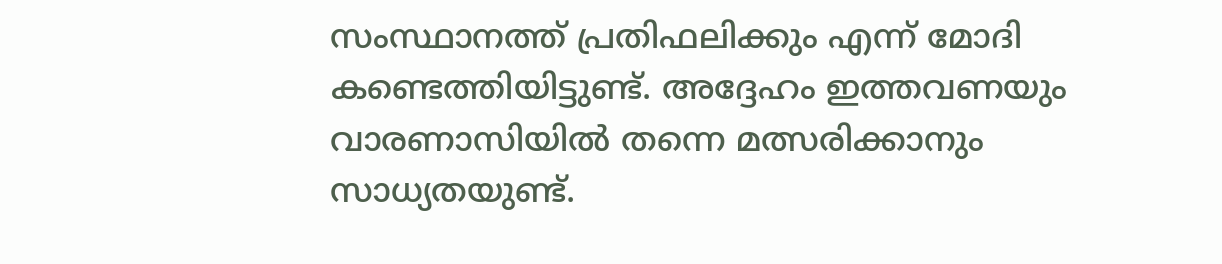സംസ്ഥാനത്ത് പ്രതിഫലിക്കും എന്ന് മോദി കണ്ടെത്തിയിട്ടുണ്ട്. അദ്ദേഹം ഇത്തവണയും വാരണാസിയില്‍ തന്നെ മത്സരിക്കാനും സാധ്യതയുണ്ട്.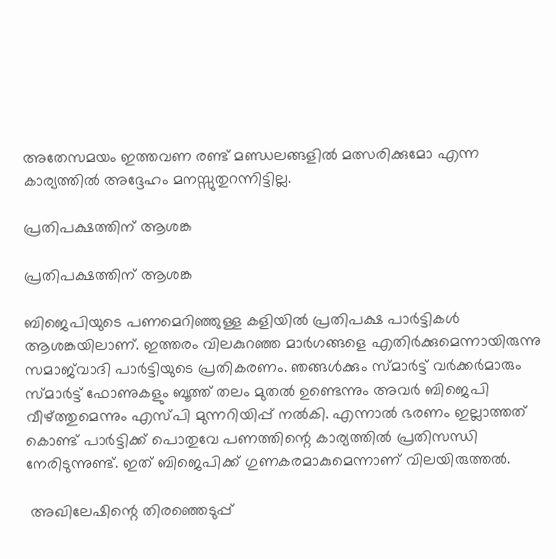അതേസമയം ഇത്തവണ രണ്ട് മണ്ഡലങ്ങളില്‍ മത്സരിക്കുമോ എന്ന കാര്യത്തില്‍ അദ്ദേഹം മനസ്സുതുറന്നിട്ടില്ല.

പ്രതിപക്ഷത്തിന് ആശങ്ക

പ്രതിപക്ഷത്തിന് ആശങ്ക

ബിജെപിയുടെ പണമെറിഞ്ഞുള്ള കളിയില്‍ പ്രതിപക്ഷ പാര്‍ട്ടികള്‍ ആശങ്കയിലാണ്. ഇത്തരം വിലകുറഞ്ഞ മാര്‍ഗങ്ങളെ എതിര്‍ക്കുമെന്നായിരുന്നു സമാജ്‌വാദി പാര്‍ട്ടിയുടെ പ്രതികരണം. ഞങ്ങള്‍ക്കും സ്മാര്‍ട്ട് വര്‍ക്കര്‍മാരും സ്മാര്‍ട്ട് ഫോണുകളും ബൂത്ത് തലം മുതല്‍ ഉണ്ടെന്നും അവര്‍ ബിജെപി വീഴ്ത്തുമെന്നും എസ്പി മുന്നറിയിപ്പ് നല്‍കി. എന്നാല്‍ ഭരണം ഇല്ലാത്തത് കൊണ്ട് പാര്‍ട്ടിക്ക് പൊതുവേ പണത്തിന്റെ കാര്യത്തില്‍ പ്രതിസന്ധി നേരിടുന്നുണ്ട്. ഇത് ബിജെപിക്ക് ഗുണകരമാകുമെന്നാണ് വിലയിരുത്തല്‍.

 അഖിലേഷിന്റെ തിരഞ്ഞെടുപ്പ്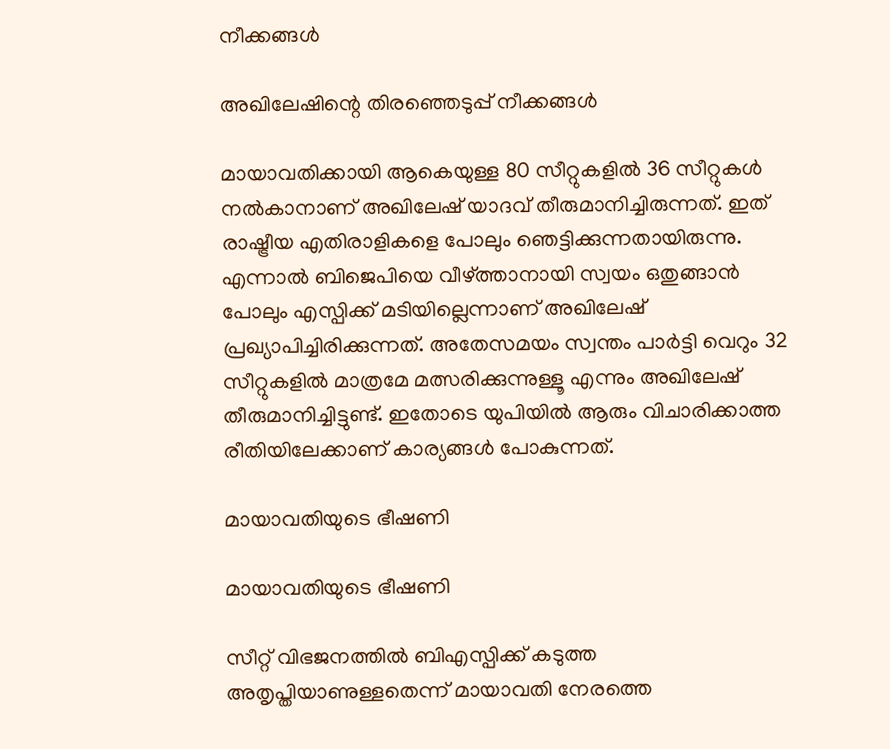നീക്കങ്ങള്‍

അഖിലേഷിന്റെ തിരഞ്ഞെടുപ്പ് നീക്കങ്ങള്‍

മായാവതിക്കായി ആകെയുള്ള 80 സീറ്റുകളില്‍ 36 സീറ്റുകള്‍ നല്‍കാനാണ് അഖിലേഷ് യാദവ് തീരുമാനിച്ചിരുന്നത്. ഇത് രാഷ്ട്രീയ എതിരാളികളെ പോലും ഞെട്ടിക്കുന്നതായിരുന്നു. എന്നാല്‍ ബിജെപിയെ വീഴ്ത്താനായി സ്വയം ഒതുങ്ങാന്‍ പോലും എസ്പിക്ക് മടിയില്ലെന്നാണ് അഖിലേഷ് പ്രഖ്യാപിച്ചിരിക്കുന്നത്. അതേസമയം സ്വന്തം പാര്‍ട്ടി വെറും 32 സീറ്റുകളില്‍ മാത്രമേ മത്സരിക്കുന്നുള്ളൂ എന്നും അഖിലേഷ് തീരുമാനിച്ചിട്ടുണ്ട്. ഇതോടെ യുപിയില്‍ ആരും വിചാരിക്കാത്ത രീതിയിലേക്കാണ് കാര്യങ്ങള്‍ പോകുന്നത്.

മായാവതിയുടെ ഭീഷണി

മായാവതിയുടെ ഭീഷണി

സീറ്റ് വിഭജനത്തില്‍ ബിഎസ്പിക്ക് കടുത്ത അതൃപ്തിയാണുള്ളതെന്ന് മായാവതി നേരത്തെ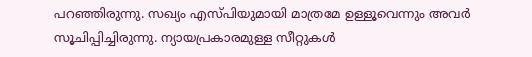പറഞ്ഞിരുന്നു. സഖ്യം എസ്പിയുമായി മാത്രമേ ഉള്ളൂവെന്നും അവര്‍ സൂചിപ്പിച്ചിരുന്നു. ന്യായപ്രകാരമുള്ള സീറ്റുകള്‍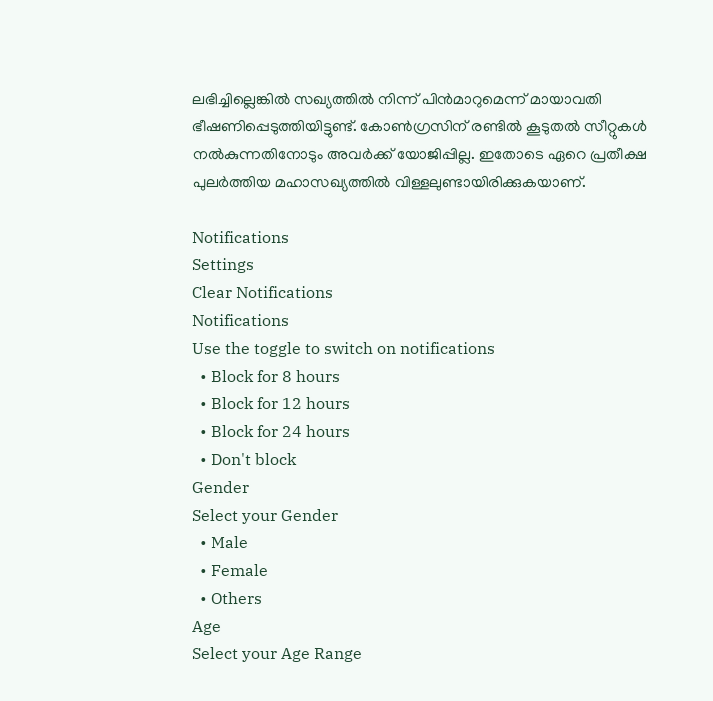ലഭിച്ചില്ലെങ്കില്‍ സഖ്യത്തില്‍ നിന്ന് പിന്‍മാറുമെന്ന് മായാവതി ഭീഷണിപ്പെടുത്തിയിട്ടുണ്ട്. കോണ്‍ഗ്രസിന് രണ്ടില്‍ കൂടുതല്‍ സീറ്റുകള്‍ നല്‍കുന്നതിനോടും അവര്‍ക്ക് യോജിപ്പില്ല. ഇതോടെ ഏറെ പ്രതീക്ഷ പുലര്‍ത്തിയ മഹാസഖ്യത്തില്‍ വിള്ളലുണ്ടായിരിക്കുകയാണ്.

Notifications
Settings
Clear Notifications
Notifications
Use the toggle to switch on notifications
  • Block for 8 hours
  • Block for 12 hours
  • Block for 24 hours
  • Don't block
Gender
Select your Gender
  • Male
  • Female
  • Others
Age
Select your Age Range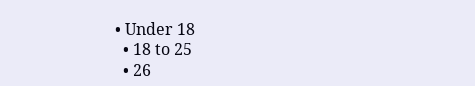• Under 18
  • 18 to 25
  • 26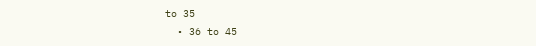to 35
  • 36 to 45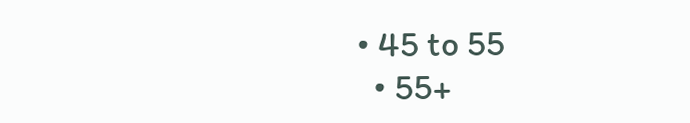• 45 to 55
  • 55+